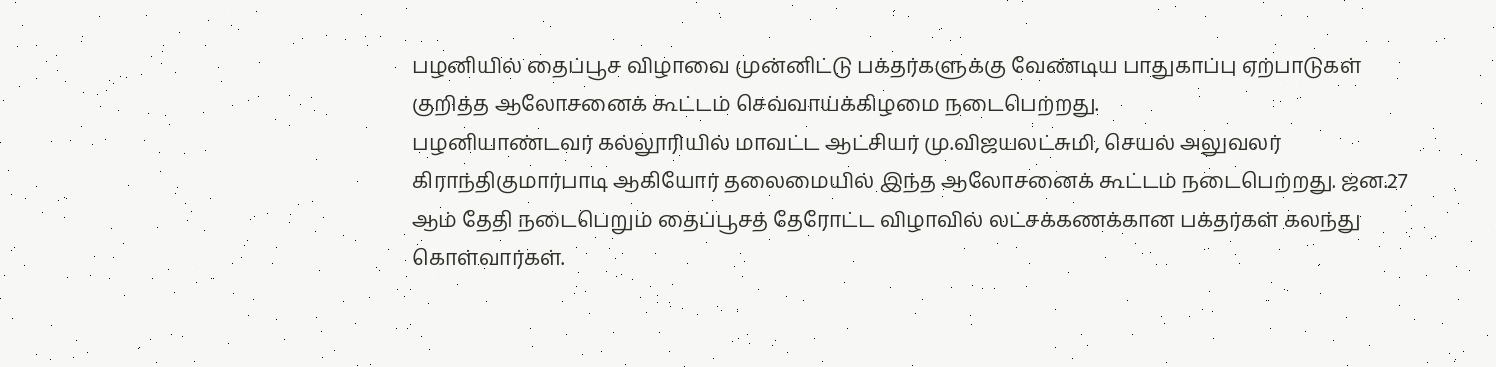பழனியில் தைப்பூச விழாவை முன்னிட்டு பக்தர்களுக்கு வேண்டிய பாதுகாப்பு ஏற்பாடுகள் குறித்த ஆலோசனைக் கூட்டம் செவ்வாய்க்கிழமை நடைபெற்றது.
பழனியாண்டவர் கல்லூரியில் மாவட்ட ஆட்சியர் மு.விஜயலட்சுமி, செயல் அலுவலர் கிராந்திகுமார்பாடி ஆகியோர் தலைமையில் இந்த ஆலோசனைக் கூட்டம் நடைபெற்றது. ஜன.27 ஆம் தேதி நடைபெறும் தைப்பூசத் தேரோட்ட விழாவில் லட்சக்கணக்கான பக்தர்கள் கலந்து கொள்வார்கள்.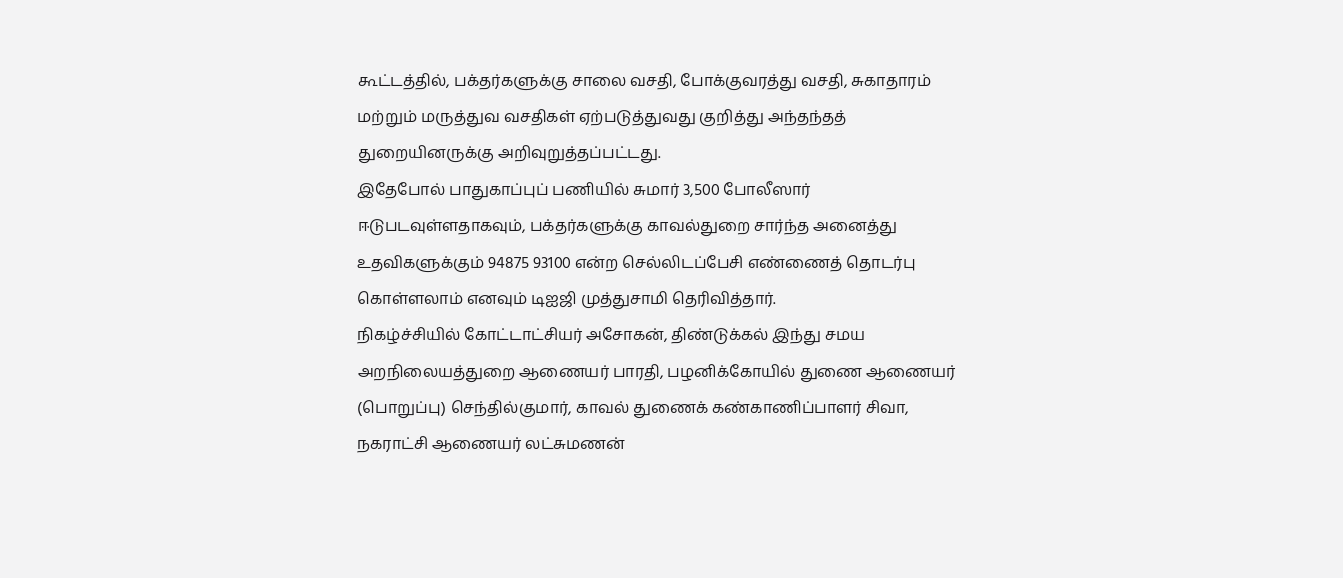கூட்டத்தில், பக்தர்களுக்கு சாலை வசதி, போக்குவரத்து வசதி, சுகாதாரம் மற்றும் மருத்துவ வசதிகள் ஏற்படுத்துவது குறித்து அந்தந்தத் துறையினருக்கு அறிவுறுத்தப்பட்டது.
இதேபோல் பாதுகாப்புப் பணியில் சுமார் 3,500 போலீஸார் ஈடுபடவுள்ளதாகவும், பக்தர்களுக்கு காவல்துறை சார்ந்த அனைத்து உதவிகளுக்கும் 94875 93100 என்ற செல்லிடப்பேசி எண்ணைத் தொடர்பு கொள்ளலாம் எனவும் டிஐஜி முத்துசாமி தெரிவித்தார்.
நிகழ்ச்சியில் கோட்டாட்சியர் அசோகன், திண்டுக்கல் இந்து சமய அறநிலையத்துறை ஆணையர் பாரதி, பழனிக்கோயில் துணை ஆணையர் (பொறுப்பு) செந்தில்குமார், காவல் துணைக் கண்காணிப்பாளர் சிவா, நகராட்சி ஆணையர் லட்சுமணன்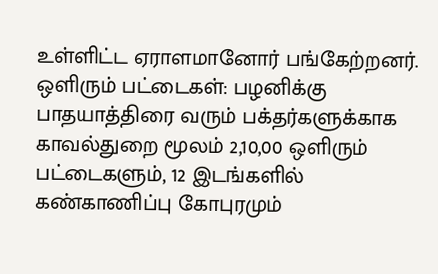உள்ளிட்ட ஏராளமானோர் பங்கேற்றனர்.
ஒளிரும் பட்டைகள்: பழனிக்கு பாதயாத்திரை வரும் பக்தர்களுக்காக காவல்துறை மூலம் 2,10,00 ஒளிரும் பட்டைகளும், 12 இடங்களில் கண்காணிப்பு கோபுரமும்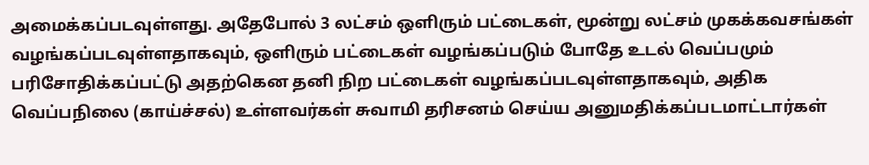அமைக்கப்படவுள்ளது. அதேபோல் 3 லட்சம் ஒளிரும் பட்டைகள், மூன்று லட்சம் முகக்கவசங்கள் வழங்கப்படவுள்ளதாகவும், ஒளிரும் பட்டைகள் வழங்கப்படும் போதே உடல் வெப்பமும் பரிசோதிக்கப்பட்டு அதற்கென தனி நிற பட்டைகள் வழங்கப்படவுள்ளதாகவும், அதிக வெப்பநிலை (காய்ச்சல்) உள்ளவர்கள் சுவாமி தரிசனம் செய்ய அனுமதிக்கப்படமாட்டார்கள்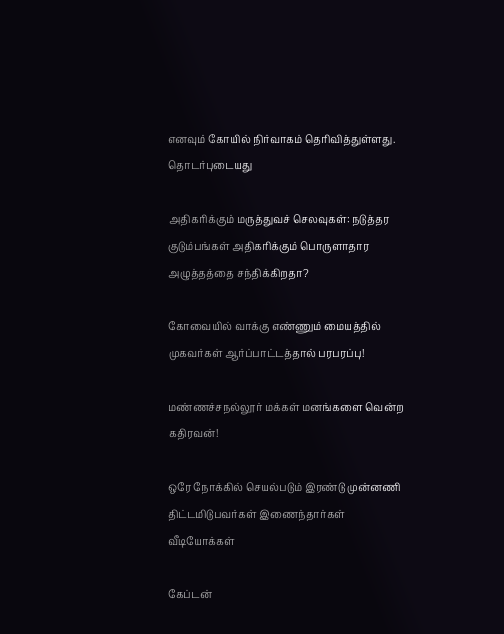எனவும் கோயில் நிர்வாகம் தெரிவித்துள்ளது.
தொடர்புடையது

அதிகரிக்கும் மருத்துவச் செலவுகள்: நடுத்தர குடும்பங்கள் அதிகரிக்கும் பொருளாதார அழுத்தத்தை சந்திக்கிறதா?

கோவையில் வாக்கு எண்ணும் மையத்தில் முகவர்கள் ஆர்ப்பாட்டத்தால் பரபரப்பு!

மண்ணச்சநல்லூர் மக்கள் மனங்களை வென்ற கதிரவன்!

ஒரே நோக்கில் செயல்படும் இரண்டு முன்னணி திட்டமிடுபவர்கள் இணைந்தார்கள்
வீடியோக்கள்

கேப்டன்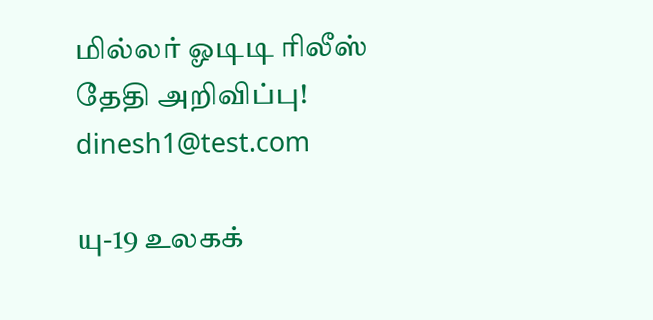மில்லர் ஓடிடி ரிலீஸ் தேதி அறிவிப்பு!
dinesh1@test.com

யு-19 உலகக்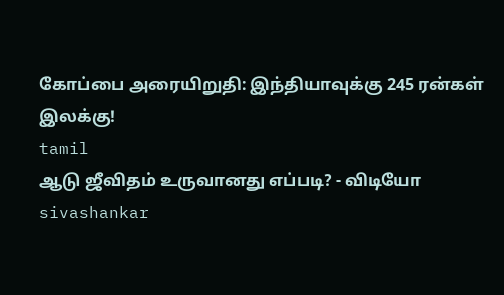கோப்பை அரையிறுதி: இந்தியாவுக்கு 245 ரன்கள் இலக்கு!
tamil
ஆடு ஜீவிதம் உருவானது எப்படி? - விடியோ
sivashankar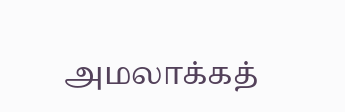அமலாக்கத்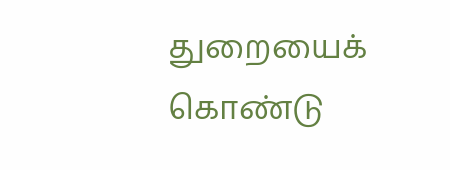துறையைக் கொண்டு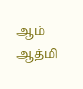ஆம் ஆத்மி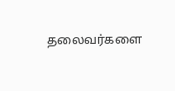தலைவர்களை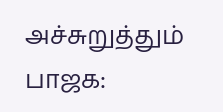அச்சுறுத்தும் பாஜக: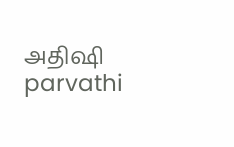அதிஷி
parvathi